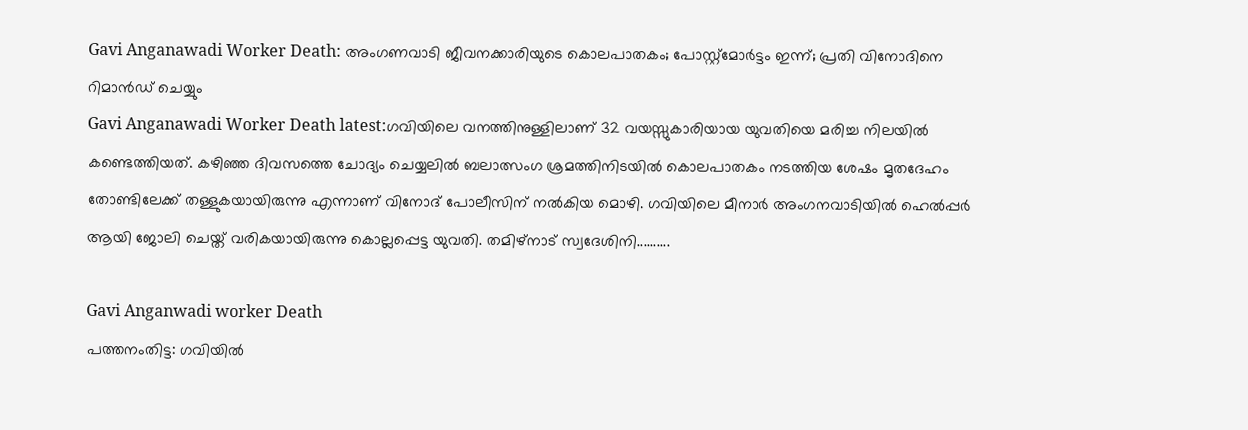Gavi Anganawadi Worker Death: അംഗണവാടി ജീവനക്കാരിയുടെ കൊലപാതകം; പോസ്റ്റ്മോർട്ടം ഇന്ന്; പ്രതി വിനോദിനെ റിമാൻഡ് ചെയ്യും
Gavi Anganawadi Worker Death latest:ഗവിയിലെ വനത്തിനുള്ളിലാണ് 32 വയസ്സുകാരിയായ യുവതിയെ മരിച്ച നിലയിൽ കണ്ടെത്തിയത്. കഴിഞ്ഞ ദിവസത്തെ ചോദ്യം ചെയ്യലിൽ ബലാത്സംഗ ശ്രമത്തിനിടയിൽ കൊലപാതകം നടത്തിയ ശേഷം മൃതദേഹം തോണ്ടിലേക്ക് തള്ളുകയായിരുന്നു എന്നാണ് വിനോദ് പോലീസിന് നൽകിയ മൊഴി. ഗവിയിലെ മീനാർ അംഗനവാടിയിൽ ഹെൽപ്പർ ആയി ജോലി ചെയ്ത് വരികയായിരുന്നു കൊല്ലപ്പെട്ട യുവതി. തമിഴ്നാട് സ്വദേശിനി..........

Gavi Anganwadi worker Death
പത്തനംതിട്ട: ഗവിയിൽ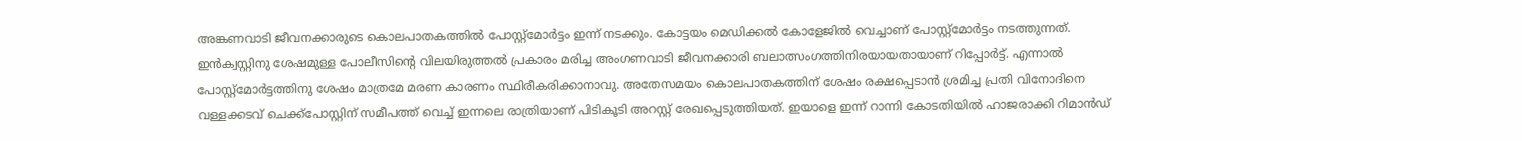അങ്കണവാടി ജീവനക്കാരുടെ കൊലപാതകത്തിൽ പോസ്റ്റ്മോർട്ടം ഇന്ന് നടക്കും. കോട്ടയം മെഡിക്കൽ കോളേജിൽ വെച്ചാണ് പോസ്റ്റ്മോർട്ടം നടത്തുന്നത്. ഇൻക്വസ്റ്റിനു ശേഷമുള്ള പോലീസിന്റെ വിലയിരുത്തൽ പ്രകാരം മരിച്ച അംഗണവാടി ജീവനക്കാരി ബലാത്സംഗത്തിനിരയായതായാണ് റിപ്പോർട്ട്. എന്നാൽ പോസ്റ്റ്മോർട്ടത്തിനു ശേഷം മാത്രമേ മരണ കാരണം സ്ഥിരീകരിക്കാനാവു. അതേസമയം കൊലപാതകത്തിന് ശേഷം രക്ഷപ്പെടാൻ ശ്രമിച്ച പ്രതി വിനോദിനെ വള്ളക്കടവ് ചെക്ക്പോസ്റ്റിന് സമീപത്ത് വെച്ച് ഇന്നലെ രാത്രിയാണ് പിടികൂടി അറസ്റ്റ് രേഖപ്പെടുത്തിയത്. ഇയാളെ ഇന്ന് റാന്നി കോടതിയിൽ ഹാജരാക്കി റിമാൻഡ്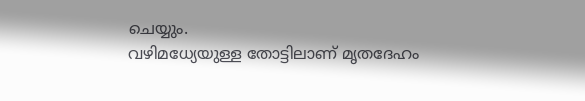ചെയ്യും.
വഴിമധ്യേയുള്ള തോട്ടിലാണ് മൃതദേഹം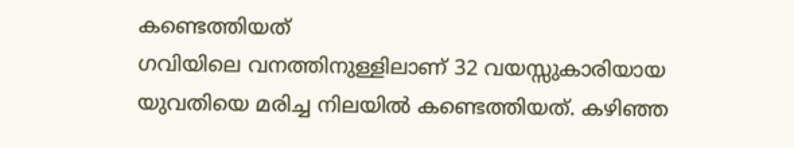കണ്ടെത്തിയത്
ഗവിയിലെ വനത്തിനുള്ളിലാണ് 32 വയസ്സുകാരിയായ യുവതിയെ മരിച്ച നിലയിൽ കണ്ടെത്തിയത്. കഴിഞ്ഞ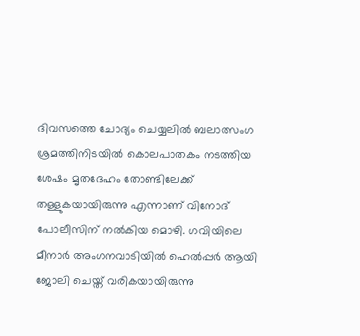ദിവസത്തെ ചോദ്യം ചെയ്യലിൽ ബലാത്സംഗ ശ്രമത്തിനിടയിൽ കൊലപാതകം നടത്തിയ ശേഷം മൃതദേഹം തോണ്ടിലേക്ക് തള്ളുകയായിരുന്നു എന്നാണ് വിനോദ് പോലീസിന് നൽകിയ മൊഴി. ഗവിയിലെ മീനാർ അംഗനവാടിയിൽ ഹെൽപ്പർ ആയി ജോലി ചെയ്ത് വരികയായിരുന്നു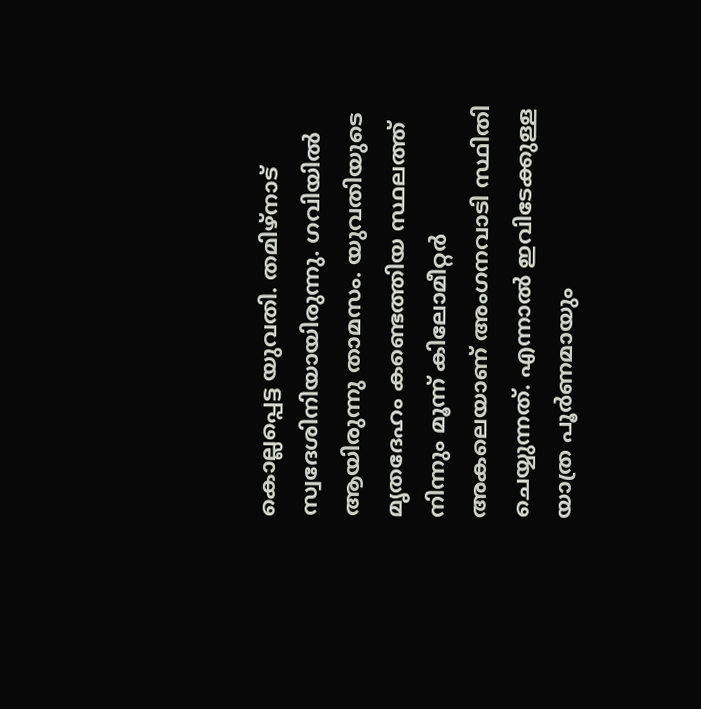കൊല്ലപ്പെട്ട യുവതി. തമിഴ്നാട് സ്വദേശിനിയായിരുന്നു. ഗവിയിൽ ആയിരുന്നു താമസം. യുവതിയുടെ മൃതദേഹം കണ്ടെത്തിയ സ്ഥലത്ത് നിന്നും മൂന്ന് കിലോമീറ്റർ അകലെയാണ് അംഗനവാടി സ്ഥിതി ചെയ്യുന്നത്. എന്നാൽ ഇവിടേക്കുള്ള യാത്ര പൂർണമായും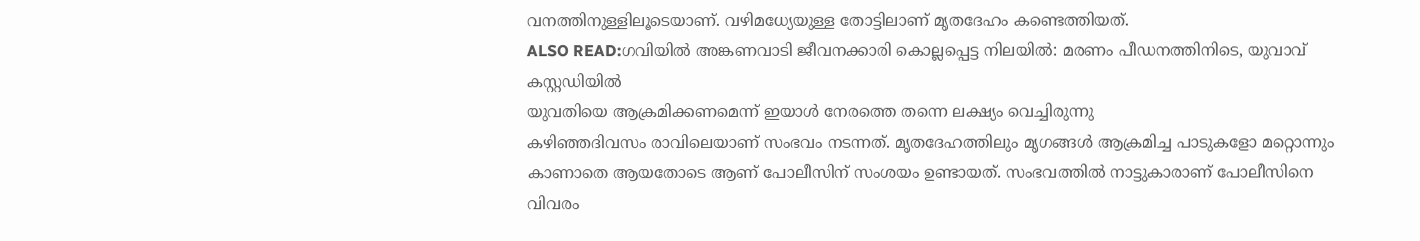വനത്തിനുള്ളിലൂടെയാണ്. വഴിമധ്യേയുള്ള തോട്ടിലാണ് മൃതദേഹം കണ്ടെത്തിയത്.
ALSO READ:ഗവിയിൽ അങ്കണവാടി ജീവനക്കാരി കൊല്ലപ്പെട്ട നിലയിൽ: മരണം പീഡനത്തിനിടെ, യുവാവ് കസ്റ്റഡിയിൽ
യുവതിയെ ആക്രമിക്കണമെന്ന് ഇയാൾ നേരത്തെ തന്നെ ലക്ഷ്യം വെച്ചിരുന്നു
കഴിഞ്ഞദിവസം രാവിലെയാണ് സംഭവം നടന്നത്. മൃതദേഹത്തിലും മൃഗങ്ങൾ ആക്രമിച്ച പാടുകളോ മറ്റൊന്നും കാണാതെ ആയതോടെ ആണ് പോലീസിന് സംശയം ഉണ്ടായത്. സംഭവത്തിൽ നാട്ടുകാരാണ് പോലീസിനെ വിവരം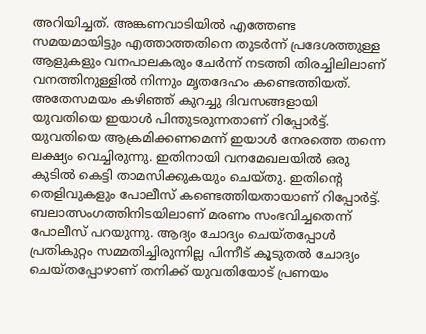അറിയിച്ചത്. അങ്കണവാടിയിൽ എത്തേണ്ട സമയമായിട്ടും എത്താത്തതിനെ തുടർന്ന് പ്രദേശത്തുള്ള ആളുകളും വനപാലകരും ചേർന്ന് നടത്തി തിരച്ചിലിലാണ് വനത്തിനുള്ളിൽ നിന്നും മൃതദേഹം കണ്ടെത്തിയത്. അതേസമയം കഴിഞ്ഞ് കുറച്ചു ദിവസങ്ങളായി യുവതിയെ ഇയാൾ പിന്തുടരുന്നതാണ് റിപ്പോർട്ട്. യുവതിയെ ആക്രമിക്കണമെന്ന് ഇയാൾ നേരത്തെ തന്നെ ലക്ഷ്യം വെച്ചിരുന്നു. ഇതിനായി വനമേഖലയിൽ ഒരു കുടിൽ കെട്ടി താമസിക്കുകയും ചെയ്തു. ഇതിന്റെ തെളിവുകളും പോലീസ് കണ്ടെത്തിയതായാണ് റിപ്പോർട്ട്.
ബലാത്സംഗത്തിനിടയിലാണ് മരണം സംഭവിച്ചതെന്ന് പോലീസ് പറയുന്നു. ആദ്യം ചോദ്യം ചെയ്തപ്പോൾ പ്രതികുറ്റം സമ്മതിച്ചിരുന്നില്ല പിന്നീട് കൂടുതൽ ചോദ്യം ചെയ്തപ്പോഴാണ് തനിക്ക് യുവതിയോട് പ്രണയം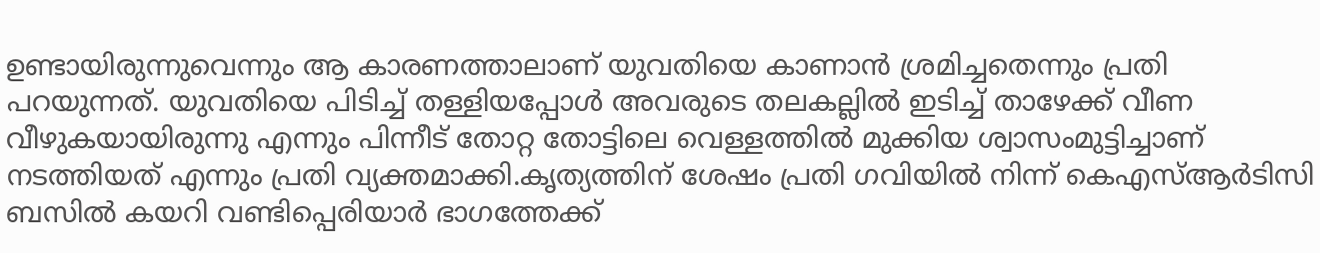ഉണ്ടായിരുന്നുവെന്നും ആ കാരണത്താലാണ് യുവതിയെ കാണാൻ ശ്രമിച്ചതെന്നും പ്രതി പറയുന്നത്. യുവതിയെ പിടിച്ച് തള്ളിയപ്പോൾ അവരുടെ തലകല്ലിൽ ഇടിച്ച് താഴേക്ക് വീണ വീഴുകയായിരുന്നു എന്നും പിന്നീട് തോറ്റ തോട്ടിലെ വെള്ളത്തിൽ മുക്കിയ ശ്വാസംമുട്ടിച്ചാണ് നടത്തിയത് എന്നും പ്രതി വ്യക്തമാക്കി.കൃത്യത്തിന് ശേഷം പ്രതി ഗവിയിൽ നിന്ന് കെഎസ്ആർടിസി ബസിൽ കയറി വണ്ടിപ്പെരിയാർ ഭാഗത്തേക്ക്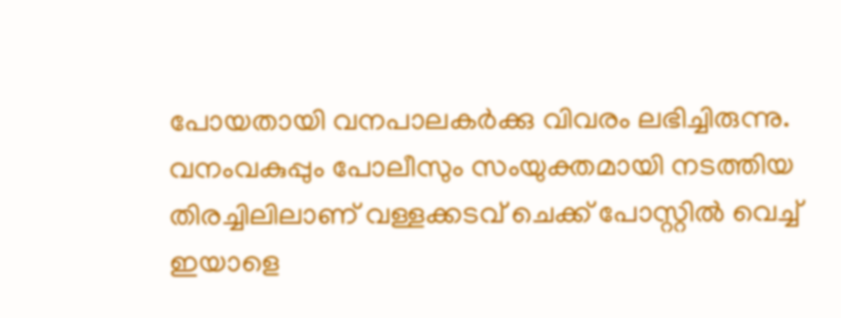പോയതായി വനപാലകർക്കു വിവരം ലഭിച്ചിരുന്നു. വനംവകുപ്പും പോലീസും സംയുക്തമായി നടത്തിയ തിരച്ചിലിലാണ് വള്ളക്കടവ് ചെക്ക് പോസ്റ്റിൽ വെച്ച് ഇയാളെ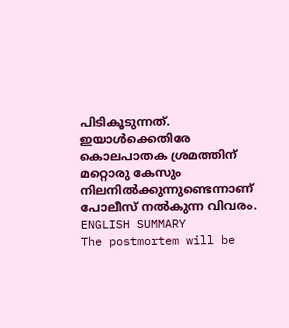പിടികൂടുന്നത്. ഇയാൾക്കെതിരേ കൊലപാതക ശ്രമത്തിന് മറ്റൊരു കേസും നിലനിൽക്കുന്നുണ്ടെന്നാണ് പോലീസ് നൽകുന്ന വിവരം.
ENGLISH SUMMARY
The postmortem will be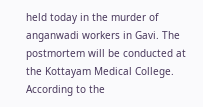held today in the murder of anganwadi workers in Gavi. The postmortem will be conducted at the Kottayam Medical College. According to the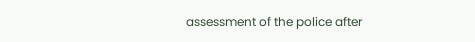assessment of the police after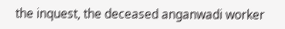the inquest, the deceased anganwadi worker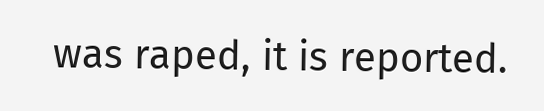was raped, it is reported.